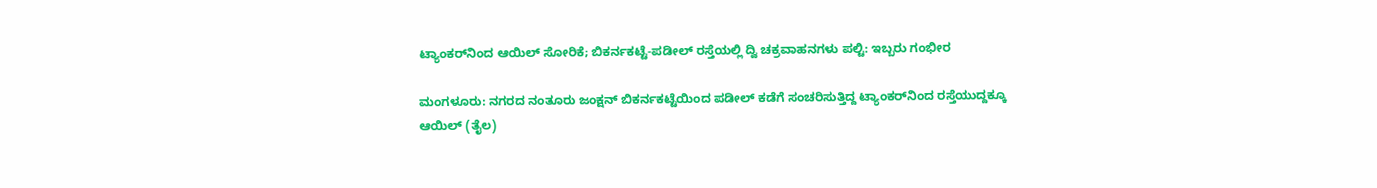ಟ್ಯಾಂಕರ್‌ನಿಂದ ಆಯಿಲ್ ಸೋರಿಕೆ; ಬಿಕರ್ನಕಟ್ಟೆ-ಪಡೀಲ್ ರಸ್ತೆಯಲ್ಲಿ ದ್ವಿ ಚಕ್ರವಾಹನಗಳು ಪಲ್ಟಿ: ಇಬ್ಬರು ಗಂಭೀರ

ಮಂಗಳೂರು: ನಗರದ ನಂತೂರು ಜಂಕ್ಷನ್ ಬಿಕರ್ನಕಟ್ಟೆಯಿಂದ ಪಡೀಲ್ ಕಡೆಗೆ ಸಂಚರಿಸುತ್ತಿದ್ದ ಟ್ಯಾಂಕರ್‌ನಿಂದ ರಸ್ತೆಯುದ್ದಕ್ಕೂ ಆಯಿಲ್ (ತೈಲ)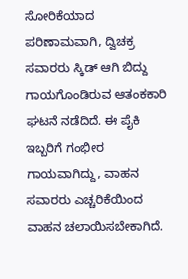ಸೋರಿಕೆಯಾದ ಪರಿಣಾಮವಾಗಿ, ದ್ವಿಚಕ್ರ ಸವಾರರು ಸ್ಕಿಡ್ ಆಗಿ ಬಿದ್ದು ಗಾಯಗೊಂಡಿರುವ ಆತಂಕಕಾರಿ ಘಟನೆ ನಡೆದಿದೆ. ಈ ಪೈಕಿ ಇಬ್ಬರಿಗೆ ಗಂಭೀರ ಗಾಯವಾಗಿದ್ದು, ವಾಹನ ಸವಾರರು ಎಚ್ಚರಿಕೆಯಿಂದ ವಾಹನ ಚಲಾಯಿಸಬೇಕಾಗಿದೆ.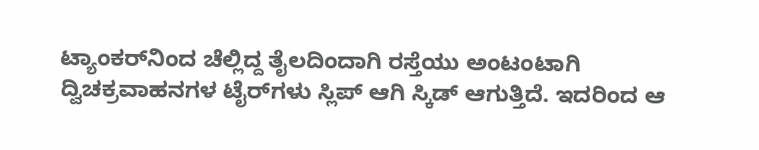ಟ್ಯಾಂಕರ್‌ನಿಂದ ಚೆಲ್ಲಿದ್ದ ತೈಲದಿಂದಾಗಿ ರಸ್ತೆಯು ಅಂಟಂಟಾಗಿ ದ್ವಿಚಕ್ರವಾಹನಗಳ ಟೈರ್‌ಗಳು ಸ್ಲಿಪ್ ಆಗಿ ಸ್ಕಿಡ್ ಆಗುತ್ತಿದೆ. ಇದರಿಂದ ಆ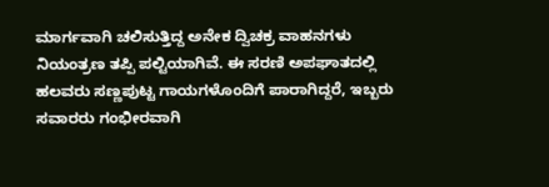ಮಾರ್ಗವಾಗಿ ಚಲಿಸುತ್ತಿದ್ದ ಅನೇಕ ದ್ವಿಚಕ್ರ ವಾಹನಗಳು ನಿಯಂತ್ರಣ ತಪ್ಪಿ ಪಲ್ಟಿಯಾಗಿವೆ. ಈ ಸರಣಿ ಅಪಘಾತದಲ್ಲಿ ಹಲವರು ಸಣ್ಣಪುಟ್ಟ ಗಾಯಗಳೊಂದಿಗೆ ಪಾರಾಗಿದ್ದರೆ, ಇಬ್ಬರು ಸವಾರರು ಗಂಭೀರವಾಗಿ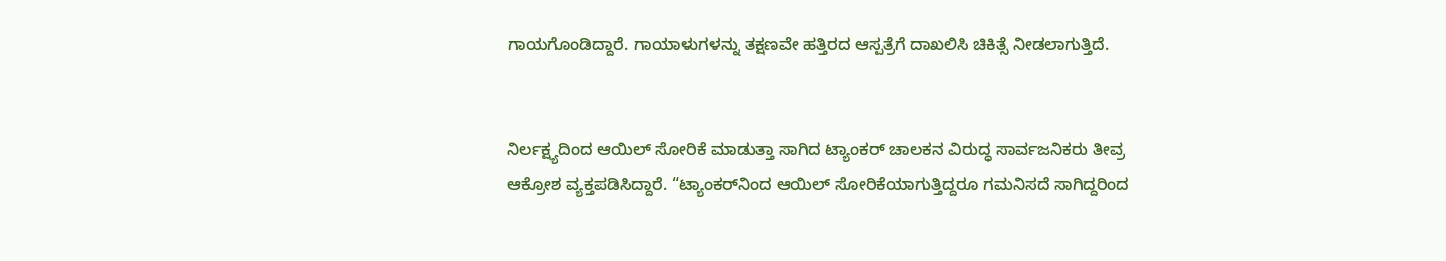ಗಾಯಗೊಂಡಿದ್ದಾರೆ. ಗಾಯಾಳುಗಳನ್ನು ತಕ್ಷಣವೇ ಹತ್ತಿರದ ಆಸ್ಪತ್ರೆಗೆ ದಾಖಲಿಸಿ ಚಿಕಿತ್ಸೆ ನೀಡಲಾಗುತ್ತಿದೆ.


ನಿರ್ಲಕ್ಷ್ಯದಿಂದ ಆಯಿಲ್ ಸೋರಿಕೆ ಮಾಡುತ್ತಾ ಸಾಗಿದ ಟ್ಯಾಂಕರ್ ಚಾಲಕನ ವಿರುದ್ಧ ಸಾರ್ವಜನಿಕರು ತೀವ್ರ ಆಕ್ರೋಶ ವ್ಯಕ್ತಪಡಿಸಿದ್ದಾರೆ. “ಟ್ಯಾಂಕರ್‌ನಿಂದ ಆಯಿಲ್ ಸೋರಿಕೆಯಾಗುತ್ತಿದ್ದರೂ ಗಮನಿಸದೆ ಸಾಗಿದ್ದರಿಂದ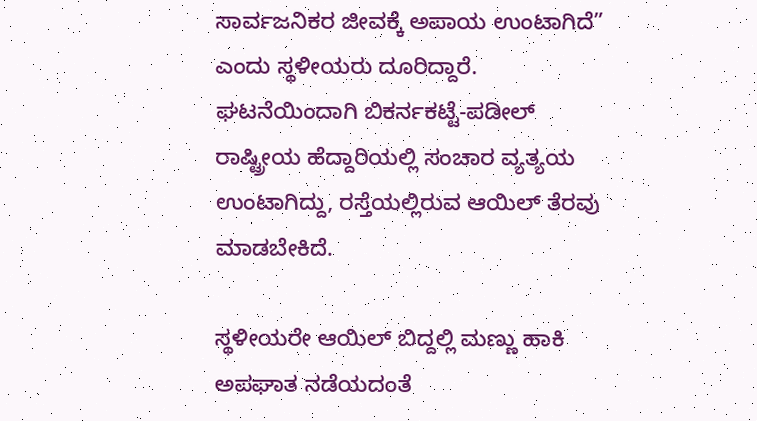ಸಾರ್ವಜನಿಕರ ಜೀವಕ್ಕೆ ಅಪಾಯ ಉಂಟಾಗಿದೆ” ಎಂದು ಸ್ಥಳೀಯರು ದೂರಿದ್ದಾರೆ.
ಘಟನೆಯಿಂದಾಗಿ ಬಿಕರ್ನಕಟ್ಟೆ-ಪಡೀಲ್ ರಾಷ್ಟ್ರೀಯ ಹೆದ್ದಾರಿಯಲ್ಲಿ ಸಂಚಾರ ವ್ಯತ್ಯಯ ಉಂಟಾಗಿದ್ದು, ರಸ್ತೆಯಲ್ಲಿರುವ ಆಯಿಲ್ ತೆರವು ಮಾಡಬೇಕಿದೆ.

ಸ್ಥಳೀಯರೇ ಆಯಿಲ್ ಬಿದ್ದಲ್ಲಿ ಮಣ್ಣು ಹಾಕಿ ಅಪಘಾತ ನಡೆಯದಂತೆ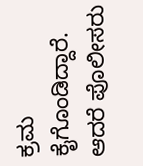ಕ್ರಮ ಕೈಗೊಂಡಿದ್ದಾರೆ. ಆದರೆ ಪೊಲೀಸರು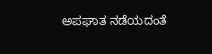ಅಪಘಾತ ನಡೆಯದಂತೆ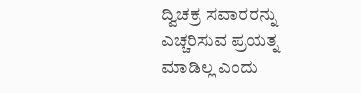ದ್ವಿಚಕ್ರ ಸವಾರರನ್ನು ಎಚ್ಚರಿಸುವ ಪ್ರಯತ್ನ ಮಾಡಿಲ್ಲ ಎಂದು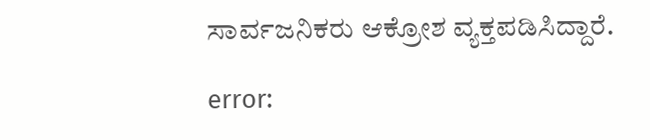ಸಾರ್ವಜನಿಕರು ಆಕ್ರೋಶ ವ್ಯಕ್ತಪಡಿಸಿದ್ದಾರೆ.

error: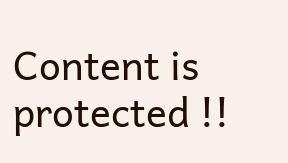Content is protected !!